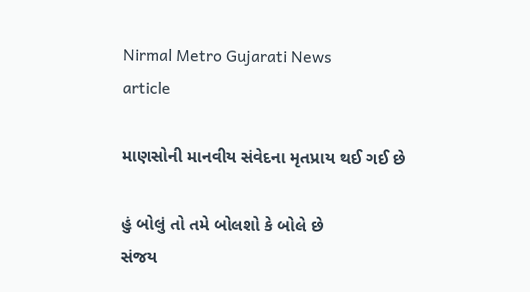Nirmal Metro Gujarati News
article

માણસોની માનવીય સંવેદના મૃતપ્રાય થઈ ગઈ છે

હું બોલું તો તમે બોલશો કે બોલે છે
સંજય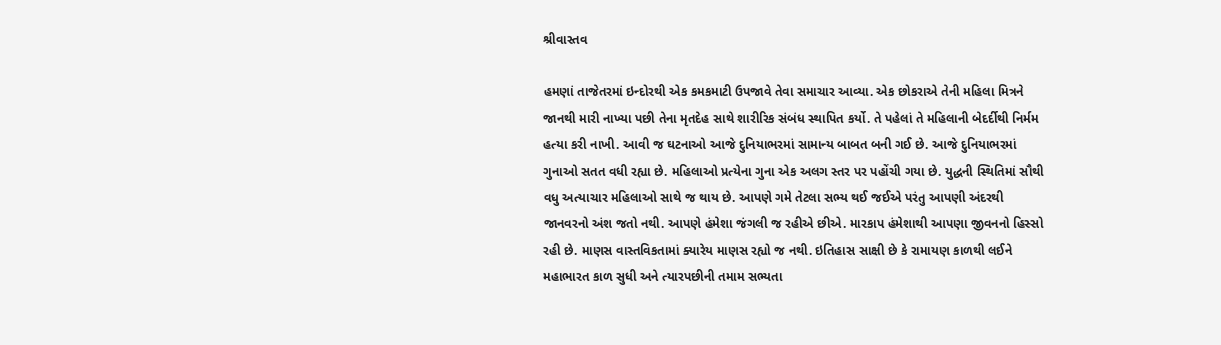શ્રીવાસ્તવ

હમણાં તાજેતરમાં ઇન્દોરથી એક કમકમાટી ઉપજાવે તેવા સમાચાર આવ્યા. એક છોકરાએ તેની મહિલા મિત્રને જાનથી મારી નાખ્યા પછી તેના મૃતદેહ સાથે શારીરિક સંબંધ સ્થાપિત કર્યો. તે પહેલાં તે મહિલાની બેદર્દીથી નિર્મમ હત્યા કરી નાખી. આવી જ ઘટનાઓ આજે દુનિયાભરમાં સામાન્ય બાબત બની ગઈ છે. આજે દુનિયાભરમાં ગુનાઓ સતત વધી રહ્યા છે. મહિલાઓ પ્રત્યેના ગુના એક અલગ સ્તર પર પહોંચી ગયા છે. યુદ્ધની સ્થિતિમાં સૌથી વધુ અત્યાચાર મહિલાઓ સાથે જ થાય છે. આપણે ગમે તેટલા સભ્ય થઈ જઈએ પરંતુ આપણી અંદરથી જાનવરનો અંશ જતો નથી. આપણે હંમેશા જંગલી જ રહીએ છીએ. મારકાપ હંમેશાથી આપણા જીવનનો હિસ્સો રહી છે. માણસ વાસ્તવિકતામાં ક્યારેય માણસ રહ્યો જ નથી. ઇતિહાસ સાક્ષી છે કે રામાયણ કાળથી લઈને મહાભારત કાળ સુધી અને ત્યારપછીની તમામ સભ્યતા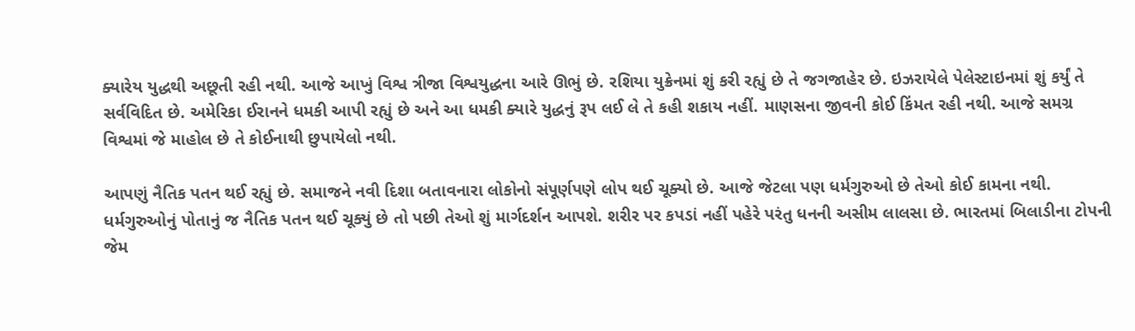ક્યારેય યુદ્ધથી અછૂતી રહી નથી. આજે આખું વિશ્વ ત્રીજા વિશ્વયુદ્ધના આરે ઊભું છે. રશિયા યુક્રેનમાં શું કરી રહ્યું છે તે જગજાહેર છે. ઇઝરાયેલે પેલેસ્ટાઇનમાં શું કર્યું તે સર્વવિદિત છે. અમેરિકા ઈરાનને ધમકી આપી રહ્યું છે અને આ ધમકી ક્યારે યુદ્ધનું રૂપ લઈ લે તે કહી શકાય નહીં. માણસના જીવની કોઈ કિંમત રહી નથી. આજે સમગ્ર વિશ્વમાં જે માહોલ છે તે કોઈનાથી છુપાયેલો નથી.

આપણું નૈતિક પતન થઈ રહ્યું છે. સમાજને નવી દિશા બતાવનારા લોકોનો સંપૂર્ણપણે લોપ થઈ ચૂક્યો છે. આજે જેટલા પણ ધર્મગુરુઓ છે તેઓ કોઈ કામના નથી. ધર્મગુરુઓનું પોતાનું જ નૈતિક પતન થઈ ચૂક્યું છે તો પછી તેઓ શું માર્ગદર્શન આપશે. શરીર પર કપડાં નહીં પહેરે પરંતુ ધનની અસીમ લાલસા છે. ભારતમાં બિલાડીના ટોપની જેમ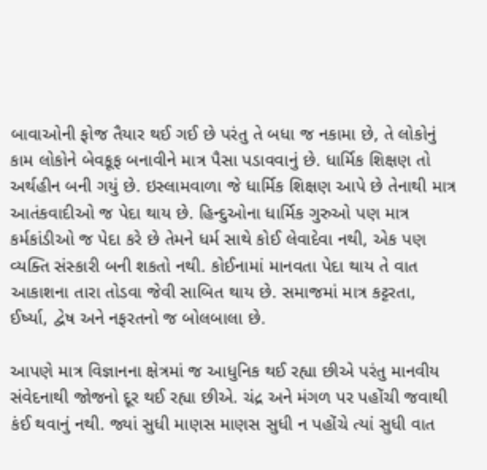બાવાઓની ફોજ તૈયાર થઈ ગઈ છે પરંતુ તે બધા જ નકામા છે, તે લોકોનું કામ લોકોને બેવકૂફ બનાવીને માત્ર પૈસા પડાવવાનું છે. ધાર્મિક શિક્ષણ તો અર્થહીન બની ગયું છે. ઇસ્લામવાળા જે ધાર્મિક શિક્ષણ આપે છે તેનાથી માત્ર આતંકવાદીઓ જ પેદા થાય છે. હિન્દુઓના ધાર્મિક ગુરુઓ પણ માત્ર કર્મકાંડીઓ જ પેદા કરે છે તેમને ધર્મ સાથે કોઈ લેવાદેવા નથી, એક પણ વ્યક્તિ સંસ્કારી બની શકતો નથી. કોઈનામાં માનવતા પેદા થાય તે વાત આકાશના તારા તોડવા જેવી સાબિત થાય છે. સમાજમાં માત્ર કટ્ટરતા, ઈર્ષ્યા, દ્વેષ અને નફરતનો જ બોલબાલા છે.

આપણે માત્ર વિજ્ઞાનના ક્ષેત્રમાં જ આધુનિક થઈ રહ્યા છીએ પરંતુ માનવીય સંવેદનાથી જોજનો દૂર થઈ રહ્યા છીએ. ચંદ્ર અને મંગળ પર પહોંચી જવાથી કંઈ થવાનું નથી. જ્યાં સુધી માણસ માણસ સુધી ન પહોંચે ત્યાં સુધી વાત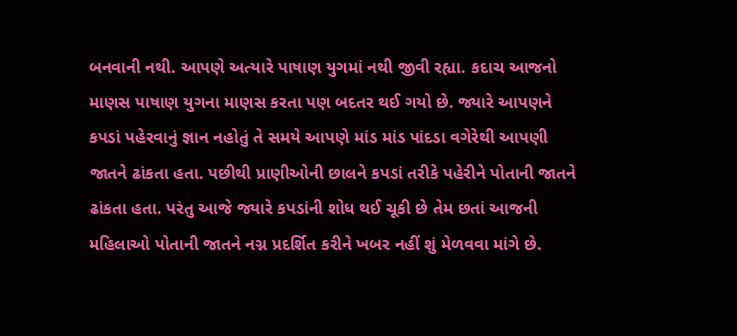બનવાની નથી. આપણે અત્યારે પાષાણ યુગમાં નથી જીવી રહ્યા. કદાચ આજનો માણસ પાષાણ યુગના માણસ કરતા પણ બદતર થઈ ગયો છે. જ્યારે આપણને કપડાં પહેરવાનું જ્ઞાન નહોતું તે સમયે આપણે માંડ માંડ પાંદડા વગેરેથી આપણી જાતને ઢાંકતા હતા. પછીથી પ્રાણીઓની છાલને કપડાં તરીકે પહેરીને પોતાની જાતને ઢાંકતા હતા. પરંતુ આજે જ્યારે કપડાંની શોધ થઈ ચૂકી છે તેમ છતાં આજની મહિલાઓ પોતાની જાતને નગ્ન પ્રદર્શિત કરીને ખબર નહીં શું મેળવવા માંગે છે.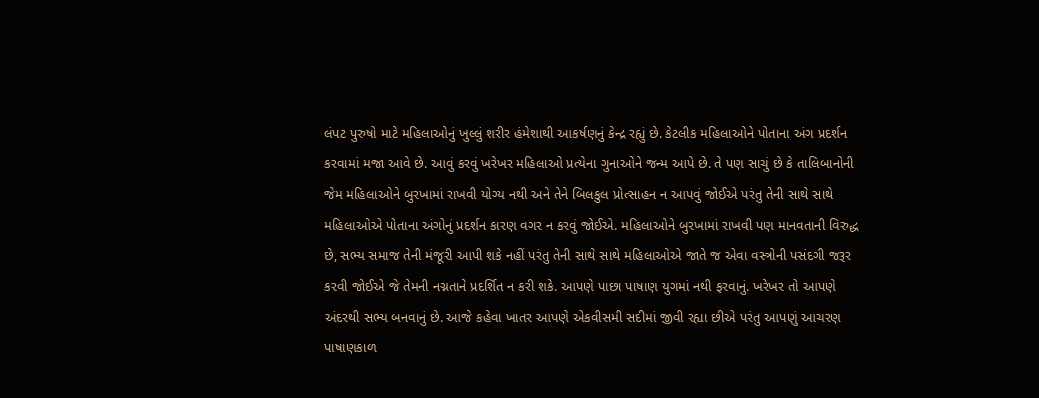લંપટ પુરુષો માટે મહિલાઓનું ખુલ્લું શરીર હંમેશાથી આકર્ષણનું કેન્દ્ર રહ્યું છે. કેટલીક મહિલાઓને પોતાના અંગ પ્રદર્શન કરવામાં મજા આવે છે. આવું કરવું ખરેખર મહિલાઓ પ્રત્યેના ગુનાઓને જન્મ આપે છે. તે પણ સાચું છે કે તાલિબાનોની જેમ મહિલાઓને બુરખામાં રાખવી યોગ્ય નથી અને તેને બિલકુલ પ્રોત્સાહન ન આપવું જોઈએ પરંતુ તેની સાથે સાથે મહિલાઓએ પોતાના અંગોનું પ્રદર્શન કારણ વગર ન કરવું જોઈએ. મહિલાઓને બુરખામાં રાખવી પણ માનવતાની વિરુદ્ધ છે, સભ્ય સમાજ તેની મંજૂરી આપી શકે નહીં પરંતુ તેની સાથે સાથે મહિલાઓએ જાતે જ એવા વસ્ત્રોની પસંદગી જરૂર કરવી જોઈએ જે તેમની નગ્નતાને પ્રદર્શિત ન કરી શકે. આપણે પાછા પાષાણ યુગમાં નથી ફરવાનું. ખરેખર તો આપણે અંદરથી સભ્ય બનવાનું છે. આજે કહેવા ખાતર આપણે એકવીસમી સદીમાં જીવી રહ્યા છીએ પરંતુ આપણું આચરણ પાષાણકાળ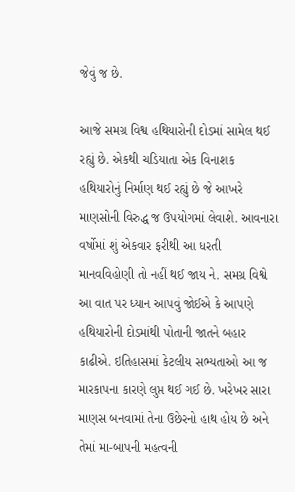જેવું જ છે.

આજે સમગ્ર વિશ્વ હથિયારોની દોડમાં સામેલ થઈ રહ્યું છે. એકથી ચડિયાતા એક વિનાશક હથિયારોનું નિર્માણ થઈ રહ્યું છે જે આખરે માણસોની વિરુદ્ધ જ ઉપયોગમાં લેવાશે. આવનારા વર્ષોમાં શું એકવાર ફરીથી આ ધરતી માનવવિહોણી તો નહીં થઈ જાય ને. સમગ્ર વિશ્વે આ વાત પર ધ્યાન આપવું જોઈએ કે આપણે હથિયારોની દોડમાંથી પોતાની જાતને બહાર કાઢીએ. ઇતિહાસમાં કેટલીય સભ્યતાઓ આ જ મારકાપના કારણે લુપ્ત થઈ ગઈ છે. ખરેખર સારા માણસ બનવામાં તેના ઉછેરનો હાથ હોય છે અને તેમાં મા-બાપની મહત્વની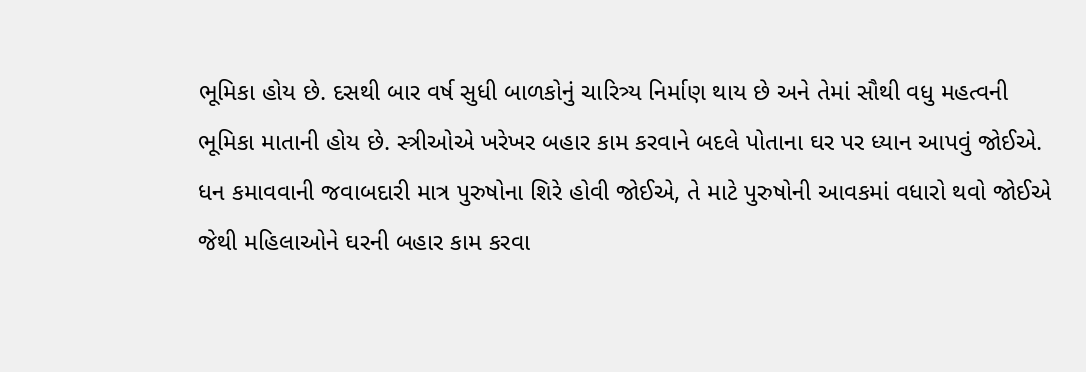ભૂમિકા હોય છે. દસથી બાર વર્ષ સુધી બાળકોનું ચારિત્ર્ય નિર્માણ થાય છે અને તેમાં સૌથી વધુ મહત્વની ભૂમિકા માતાની હોય છે. સ્ત્રીઓએ ખરેખર બહાર કામ કરવાને બદલે પોતાના ઘર પર ધ્યાન આપવું જોઈએ. ધન કમાવવાની જવાબદારી માત્ર પુરુષોના શિરે હોવી જોઈએ, તે માટે પુરુષોની આવકમાં વધારો થવો જોઈએ જેથી મહિલાઓને ઘરની બહાર કામ કરવા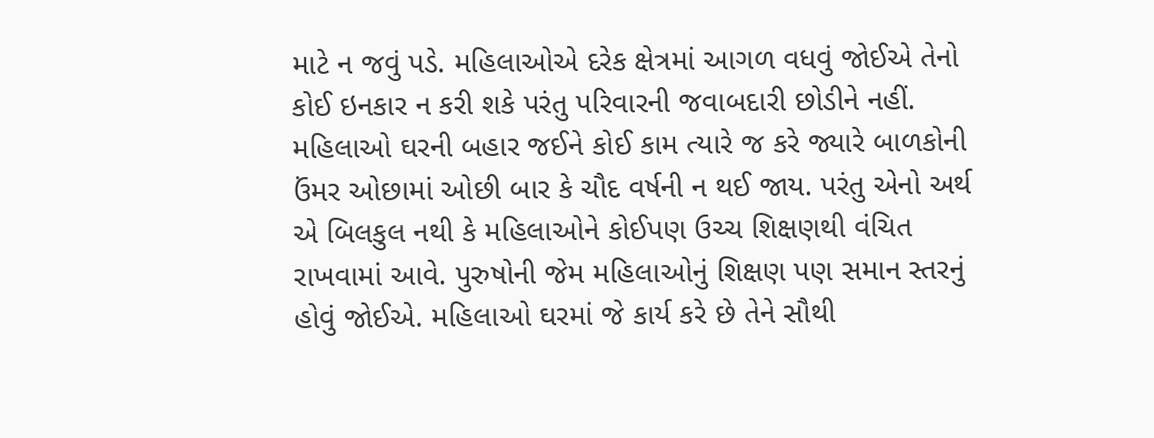માટે ન જવું પડે. મહિલાઓએ દરેક ક્ષેત્રમાં આગળ વધવું જોઈએ તેનો કોઈ ઇનકાર ન કરી શકે પરંતુ પરિવારની જવાબદારી છોડીને નહીં. મહિલાઓ ઘરની બહાર જઈને કોઈ કામ ત્યારે જ કરે જ્યારે બાળકોની ઉંમર ઓછામાં ઓછી બાર કે ચૌદ વર્ષની ન થઈ જાય. પરંતુ એનો અર્થ એ બિલકુલ નથી કે મહિલાઓને કોઈપણ ઉચ્ચ શિક્ષણથી વંચિત રાખવામાં આવે. પુરુષોની જેમ મહિલાઓનું શિક્ષણ પણ સમાન સ્તરનું હોવું જોઈએ. મહિલાઓ ઘરમાં જે કાર્ય કરે છે તેને સૌથી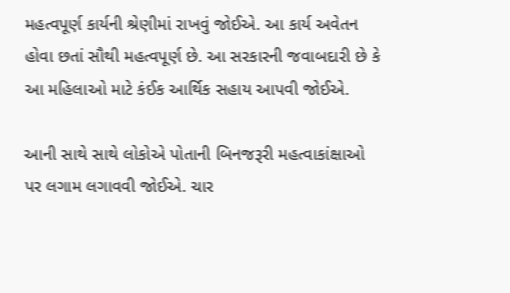મહત્વપૂર્ણ કાર્યની શ્રેણીમાં રાખવું જોઈએ. આ કાર્ય અવેતન હોવા છતાં સૌથી મહત્વપૂર્ણ છે. આ સરકારની જવાબદારી છે કે આ મહિલાઓ માટે કંઈક આર્થિક સહાય આપવી જોઈએ.

આની સાથે સાથે લોકોએ પોતાની બિનજરૂરી મહત્વાકાંક્ષાઓ પર લગામ લગાવવી જોઈએ. ચાર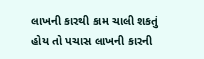લાખની કારથી કામ ચાલી શકતું હોય તો પચાસ લાખની કારની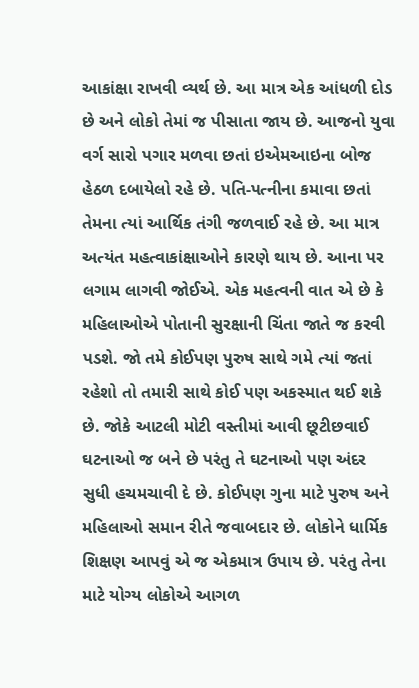આકાંક્ષા રાખવી વ્યર્થ છે. આ માત્ર એક આંધળી દોડ છે અને લોકો તેમાં જ પીસાતા જાય છે. આજનો યુવા વર્ગ સારો પગાર મળવા છતાં ઇએમઆઇના બોજ હેઠળ દબાયેલો રહે છે. પતિ-પત્નીના કમાવા છતાં તેમના ત્યાં આર્થિક તંગી જળવાઈ રહે છે. આ માત્ર અત્યંત મહત્વાકાંક્ષાઓને કારણે થાય છે. આના પર લગામ લાગવી જોઈએ. એક મહત્વની વાત એ છે કે મહિલાઓએ પોતાની સુરક્ષાની ચિંતા જાતે જ કરવી પડશે. જો તમે કોઈપણ પુરુષ સાથે ગમે ત્યાં જતાં રહેશો તો તમારી સાથે કોઈ પણ અકસ્માત થઈ શકે છે. જોકે આટલી મોટી વસ્તીમાં આવી છૂટીછવાઈ ઘટનાઓ જ બને છે પરંતુ તે ઘટનાઓ પણ અંદર સુધી હચમચાવી દે છે. કોઈપણ ગુના માટે પુરુષ અને મહિલાઓ સમાન રીતે જવાબદાર છે. લોકોને ધાર્મિક શિક્ષણ આપવું એ જ એકમાત્ર ઉપાય છે. પરંતુ તેના માટે યોગ્ય લોકોએ આગળ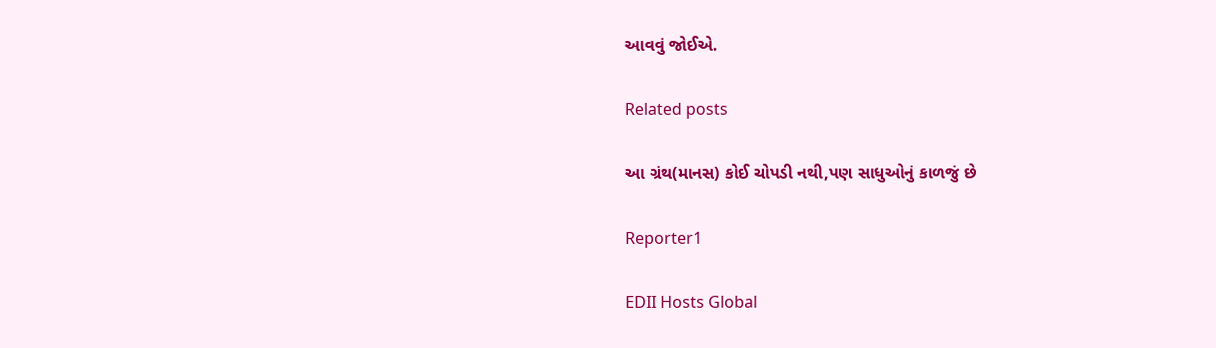આવવું જોઈએ.

Related posts

આ ગ્રંથ(માનસ) કોઈ ચોપડી નથી,પણ સાધુઓનું કાળજું છે

Reporter1

EDII Hosts Global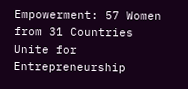Empowerment: 57 Women from 31 Countries Unite for Entrepreneurship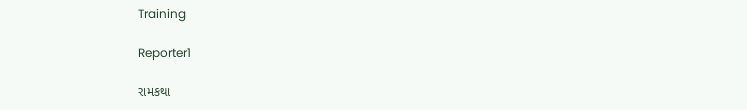Training

Reporter1

રામકથા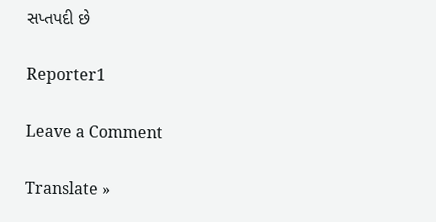સપ્તપદી છે

Reporter1

Leave a Comment

Translate »